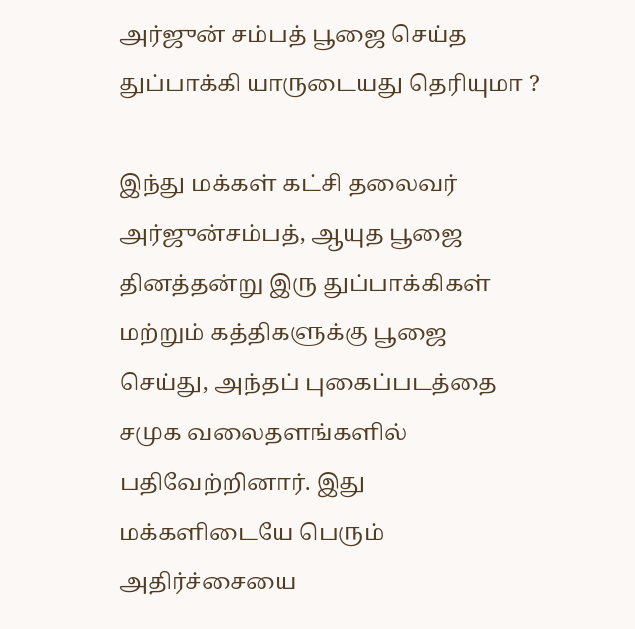அர்ஜுன் சம்பத் பூஜை செய்த துப்பாக்கி யாருடையது தெரியுமா ?

இந்து மக்கள் கட்சி தலைவர் அர்ஜுன்சம்பத், ஆயுத பூஜை தினத்தன்று இரு துப்பாக்கிகள் மற்றும் கத்திகளுக்கு பூஜை செய்து, அந்தப் புகைப்படத்தை சமுக வலைதளங்களில் பதிவேற்றினார். இது மக்களிடையே பெரும் அதிர்ச்சையை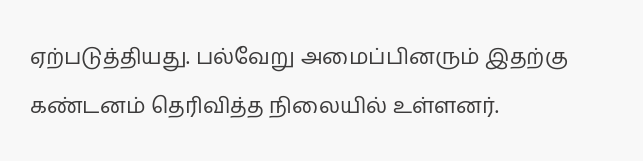ஏற்படுத்தியது. பல்வேறு அமைப்பினரும் இதற்கு கண்டனம் தெரிவித்த நிலையில் உள்ளனர்.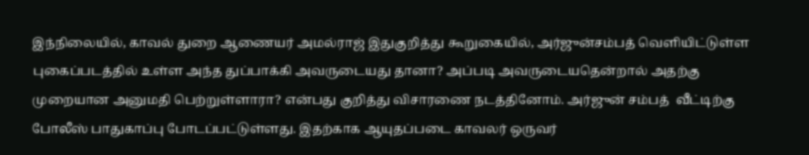இந்நிலையில், காவல் துறை ஆணையர் அமல்ராஜ் இதுகுறித்து கூறுகையில், அர்ஜுன்சம்பத் வெளியிட்டுள்ள புகைப்படத்தில் உள்ள அந்த துப்பாக்கி அவருடையது தானா? அப்படி அவருடையதென்றால் அதற்கு முறையான அனுமதி பெற்றுள்ளாரா? என்பது குறித்து விசாரணை நடத்தினோம். அர்ஜுன் சம்பத்  வீட்டிற்கு போலீஸ் பாதுகாப்பு போடப்பட்டுள்ளது. இதற்காக ஆயுதப்படை காவலர் ஒருவர்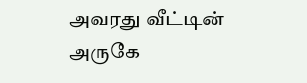அவரது வீட்டின் அருகே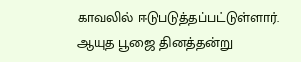காவலில் ஈடுபடுத்தப்பட்டுள்ளார். ஆயுத பூஜை தினத்தன்று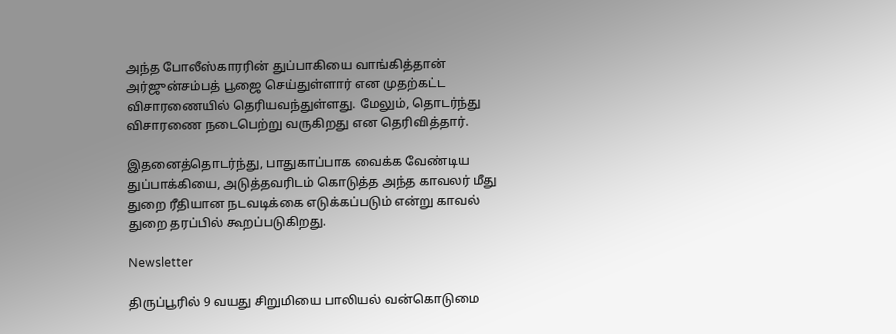அந்த போலீஸ்காரரின் துப்பாகியை வாங்கித்தான் அர்ஜுன்சம்பத் பூஜை செய்துள்ளார் என முதற்கட்ட விசாரணையில் தெரியவந்துள்ளது. மேலும், தொடர்ந்து விசாரணை நடைபெற்று வருகிறது என தெரிவித்தார்.

இதனைத்தொடர்ந்து, பாதுகாப்பாக வைக்க வேண்டிய துப்பாக்கியை, அடுத்தவரிடம் கொடுத்த அந்த காவலர் மீது துறை ரீதியான நடவடிக்கை எடுக்கப்படும் என்று காவல் துறை தரப்பில் கூறப்படுகிறது.

Newsletter

திருப்பூரில் 9 வயது சிறுமியை பாலியல் வன்கொடுமை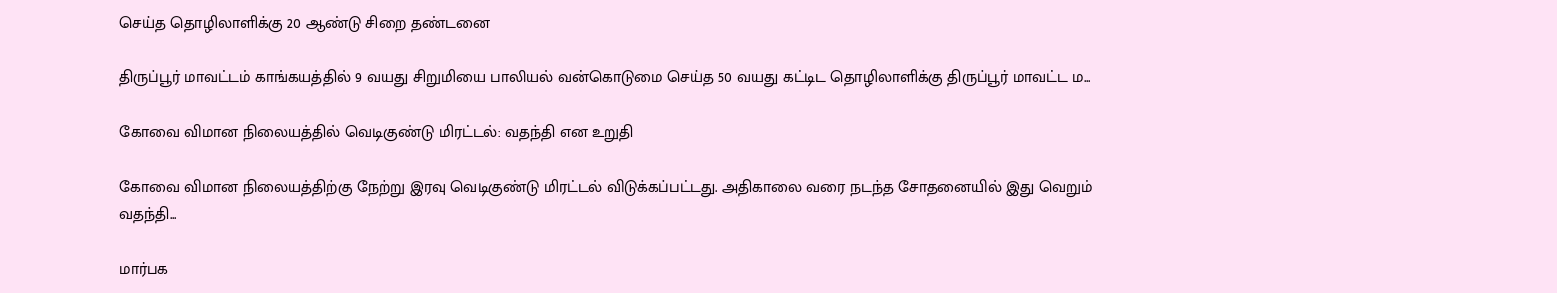செய்த தொழிலாளிக்கு 20 ஆண்டு சிறை தண்டனை

திருப்பூர் மாவட்டம் காங்கயத்தில் 9 வயது சிறுமியை பாலியல் வன்கொடுமை செய்த 50 வயது கட்டிட தொழிலாளிக்கு திருப்பூர் மாவட்ட ம...

கோவை விமான நிலையத்தில் வெடிகுண்டு மிரட்டல்: வதந்தி என உறுதி

கோவை விமான நிலையத்திற்கு நேற்று இரவு வெடிகுண்டு மிரட்டல் விடுக்கப்பட்டது. அதிகாலை வரை நடந்த சோதனையில் இது வெறும் வதந்தி...

மார்பக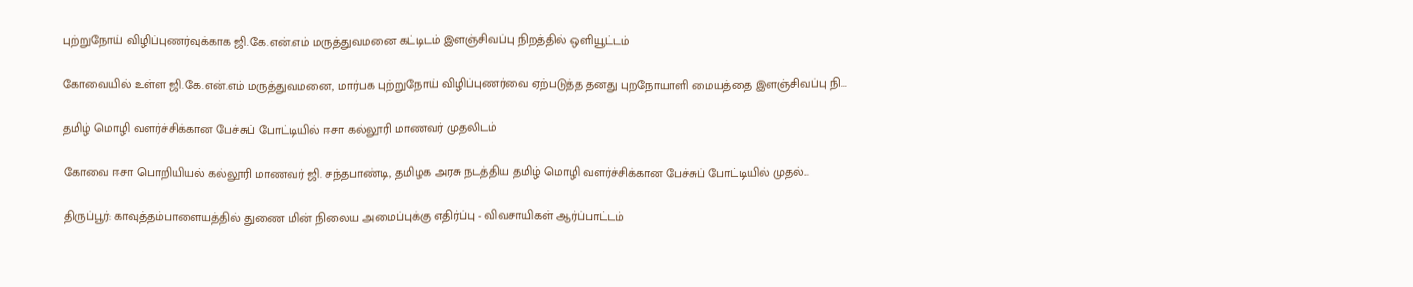புற்றுநோய் விழிப்புணர்வுக்காக ஜி.கே.என்.எம் மருத்துவமனை கட்டிடம் இளஞ்சிவப்பு நிறத்தில் ஒளியூட்டம்

கோவையில் உள்ள ஜி.கே.என்.எம் மருத்துவமனை, மார்பக புற்றுநோய் விழிப்புணர்வை ஏற்படுத்த தனது புறநோயாளி மையத்தை இளஞ்சிவப்பு நி...

தமிழ் மொழி வளர்ச்சிக்கான பேச்சுப் போட்டியில் ஈசா கல்லூரி மாணவர் முதலிடம்

கோவை ஈசா பொறியியல் கல்லூரி மாணவர் ஜி. சந்தபாண்டி, தமிழக அரசு நடத்திய தமிழ் மொழி வளர்ச்சிக்கான பேச்சுப் போட்டியில் முதல்...

திருப்பூர்: காவுத்தம்பாளையத்தில் துணை மின் நிலைய அமைப்புக்கு எதிர்ப்பு - விவசாயிகள் ஆர்ப்பாட்டம்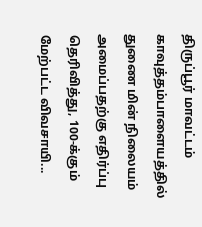திருப்பூர் மாவட்டம் காவுத்தம்பாளையத்தில் துணை மின் நிலையம் அமைப்பதற்கு எதிர்ப்பு தெரிவித்து, 100-க்கும் மேற்பட்ட விவசாயி...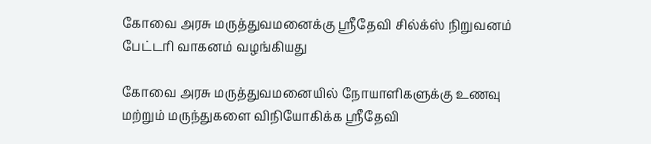கோவை அரசு மருத்துவமனைக்கு ஸ்ரீதேவி சில்க்ஸ் நிறுவனம் பேட்டரி வாகனம் வழங்கியது

கோவை அரசு மருத்துவமனையில் நோயாளிகளுக்கு உணவு மற்றும் மருந்துகளை விநியோகிக்க ஸ்ரீதேவி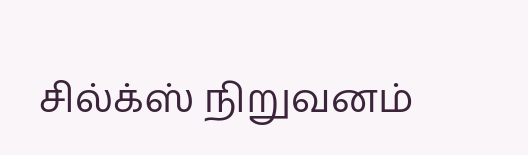சில்க்ஸ் நிறுவனம்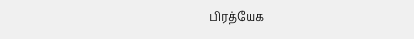பிரத்யேக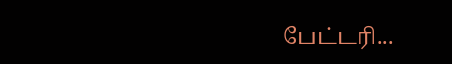பேட்டரி...